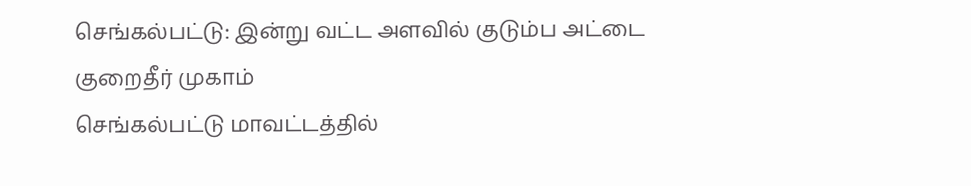செங்கல்பட்டு: இன்று வட்ட அளவில் குடும்ப அட்டை குறைதீர் முகாம்
செங்கல்பட்டு மாவட்டத்தில்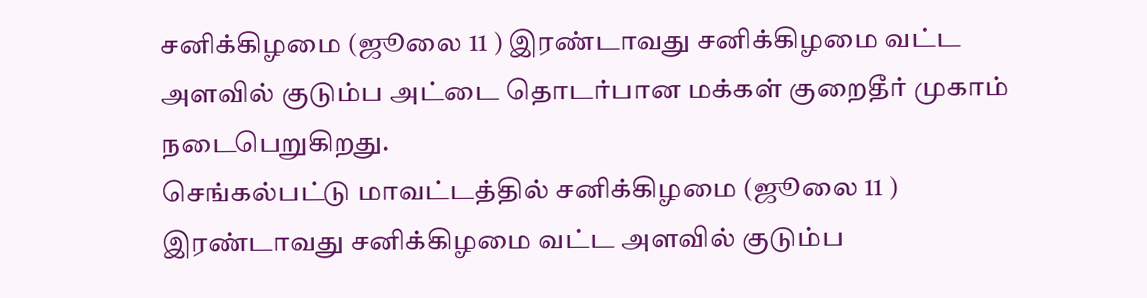சனிக்கிழமை (ஜூலை 11 ) இரண்டாவது சனிக்கிழமை வட்ட அளவில் குடும்ப அட்டை தொடர்பான மக்கள் குறைதீர் முகாம் நடைபெறுகிறது.
செங்கல்பட்டு மாவட்டத்தில் சனிக்கிழமை (ஜூலை 11 ) இரண்டாவது சனிக்கிழமை வட்ட அளவில் குடும்ப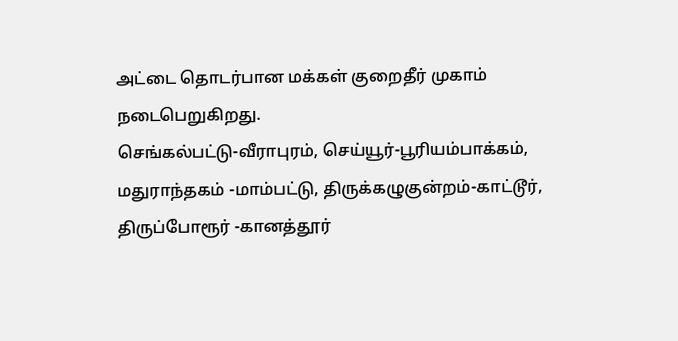அட்டை தொடர்பான மக்கள் குறைதீர் முகாம் நடைபெறுகிறது.
செங்கல்பட்டு-வீராபுரம், செய்யூர்-பூரியம்பாக்கம், மதுராந்தகம் -மாம்பட்டு, திருக்கழுகுன்றம்-காட்டூர், திருப்போரூர் -கானத்தூர்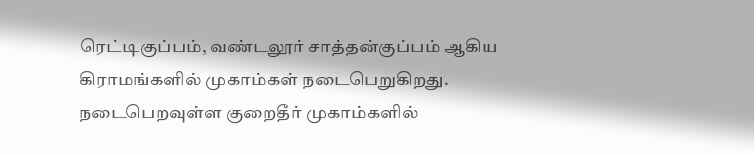ரெட்டிகுப்பம், வண்டலூர் சாத்தன்குப்பம் ஆகிய கிராமங்களில் முகாம்கள் நடைபெறுகிறது. நடைபெறவுள்ள குறைதீர் முகாம்களில்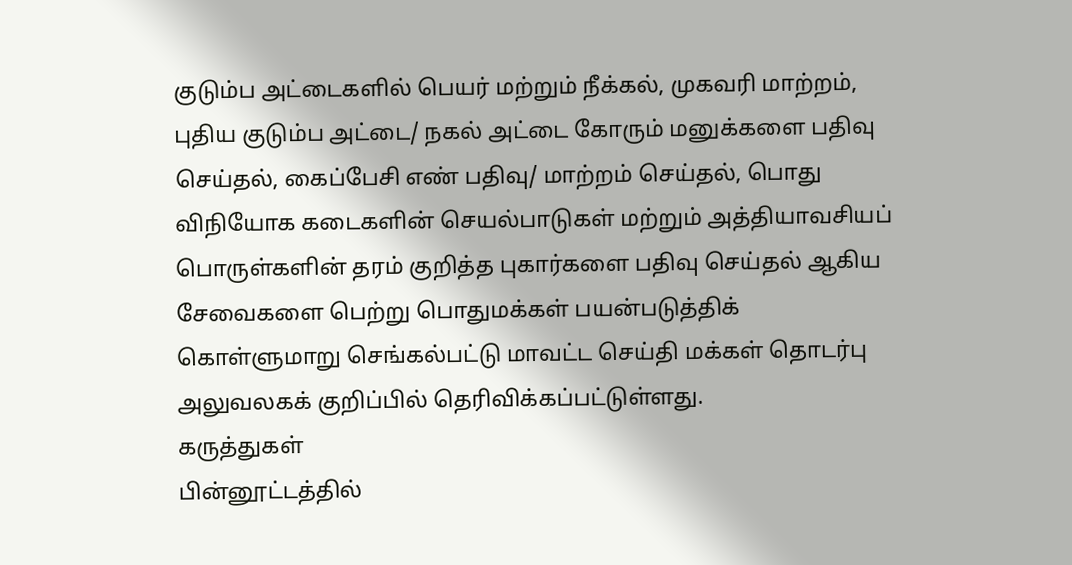குடும்ப அட்டைகளில் பெயர் மற்றும் நீக்கல், முகவரி மாற்றம், புதிய குடும்ப அட்டை/ நகல் அட்டை கோரும் மனுக்களை பதிவு செய்தல், கைப்பேசி எண் பதிவு/ மாற்றம் செய்தல், பொது விநியோக கடைகளின் செயல்பாடுகள் மற்றும் அத்தியாவசியப் பொருள்களின் தரம் குறித்த புகார்களை பதிவு செய்தல் ஆகிய சேவைகளை பெற்று பொதுமக்கள் பயன்படுத்திக் கொள்ளுமாறு செங்கல்பட்டு மாவட்ட செய்தி மக்கள் தொடர்பு அலுவலகக் குறிப்பில் தெரிவிக்கப்பட்டுள்ளது.
கருத்துகள்
பின்னூட்டத்தில்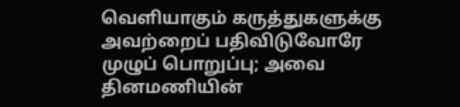வெளியாகும் கருத்துகளுக்கு அவற்றைப் பதிவிடுவோரே முழுப் பொறுப்பு; அவை தினமணியின்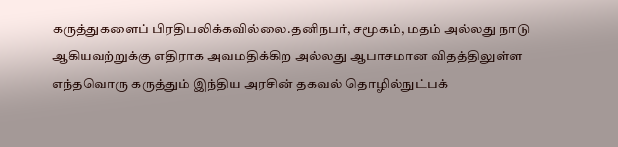கருத்துகளைப் பிரதிபலிக்கவில்லை.தனிநபர், சமூகம், மதம் அல்லது நாடு ஆகியவற்றுக்கு எதிராக அவமதிக்கிற அல்லது ஆபாசமான விதத்திலுள்ள எந்தவொரு கருத்தும் இந்திய அரசின் தகவல் தொழில்நுட்பக்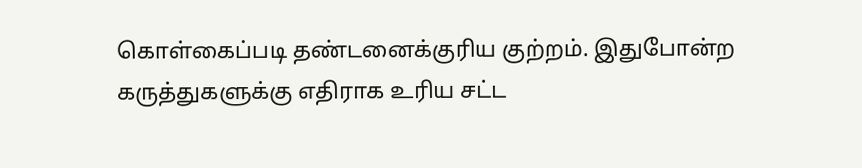கொள்கைப்படி தண்டனைக்குரிய குற்றம். இதுபோன்ற கருத்துகளுக்கு எதிராக உரிய சட்ட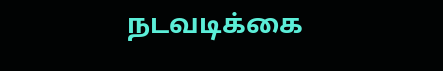நடவடிக்கை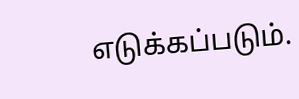எடுக்கப்படும்.